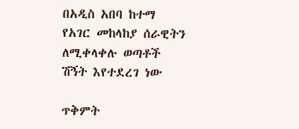በአዲስ አበባ ከተማ የአገር መከላከያ ሰራዊትን ለሚቀላቀሉ ወጣቶች ሽኝት እየተደረገ ነው

ጥቅምት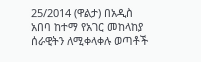25/2014 (ዋልታ) በአዲስ አበባ ከተማ የአገር መከላከያ ሰራዊትን ለሚቀላቀሉ ወጣቶች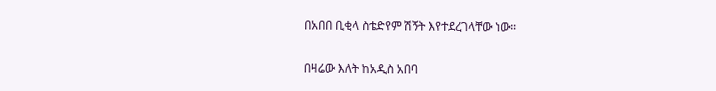በአበበ ቢቂላ ስቴድየም ሽኝት እየተደረገላቸው ነው።

በዛሬው እለት ከአዲስ አበባ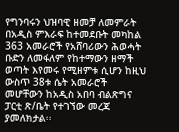የግንባሩን ህዝባዊ ዘመቻ ለመምራት በአዲስ ምእራፍ ከተመደቡት መካከል 363 አመራሮች የአሸባሪውን ሕወሓት ቡድን ለመፋለም የከተማውን ዘማች ወጣት እየመሩ የሚዘምቱ ሲሆን ከዚህ ውስጥ 38ቱ ሴት አመራሮች መሆቸውን ከአዲስ አበባ ብልጽግና ፓርቲ ጽ/ቤት የተገኘው መረጃ ያመለክታል፡፡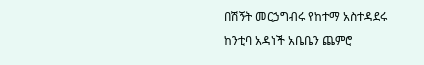በሽኝት መርኃግብሩ የከተማ አስተዳደሩ ከንቲባ አዳነች አቤቤን ጨምሮ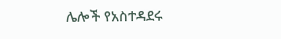ሌሎች የአስተዳደሩ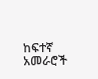ከፍተኛ አመራሮች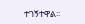ተገኝተዋል፡፡